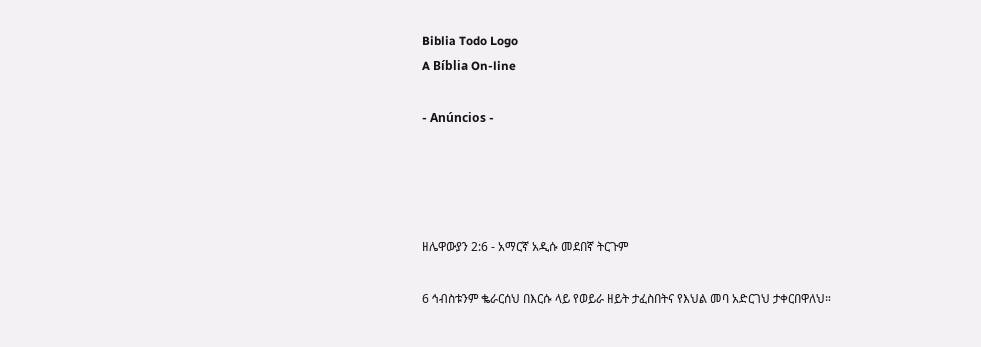Biblia Todo Logo
A Bíblia On-line

- Anúncios -




ዘሌዋውያን 2:6 - አማርኛ አዲሱ መደበኛ ትርጉም

6 ኅብስቱንም ቈራርሰህ በእርሱ ላይ የወይራ ዘይት ታፈስበትና የእህል መባ አድርገህ ታቀርበዋለህ።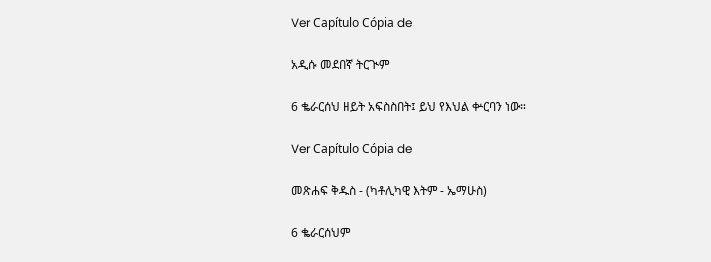Ver Capítulo Cópia de

አዲሱ መደበኛ ትርጒም

6 ቈራርሰህ ዘይት አፍስስበት፤ ይህ የእህል ቍርባን ነው።

Ver Capítulo Cópia de

መጽሐፍ ቅዱስ - (ካቶሊካዊ እትም - ኤማሁስ)

6 ቈራርሰህም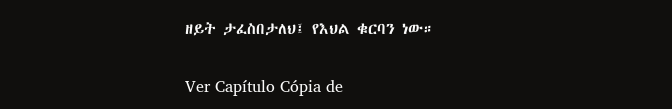ዘይት ታፈስበታለህ፤ የእህል ቁርባን ነው።

Ver Capítulo Cópia de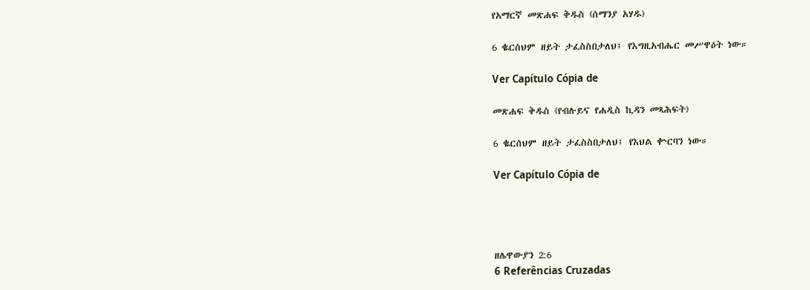የአማርኛ መጽሐፍ ቅዱስ (ሰማንያ አሃዱ)

6 ቈርሰህም ዘይት ታፈስስበታለህ፤ የእግዚአብሔር መሥዋዕት ነው።

Ver Capítulo Cópia de

መጽሐፍ ቅዱስ (የብሉይና የሐዲስ ኪዳን መጻሕፍት)

6 ቈርሰህም ዘይት ታፈስስበታለህ፤ የእህል ቍርባን ነው።

Ver Capítulo Cópia de




ዘሌዋውያን 2:6
6 Referências Cruzadas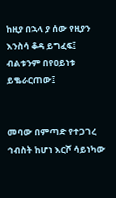ከዚያ በኋላ ያ ሰው የዚያን እንስሳ ቆዳ ይግፈፍ፤ ብልቱንም በየዐይነቱ ይቈራርጠው፤


መባው በምጣድ የተጋገረ ኅብስት ከሆነ እርሾ ሳይነካው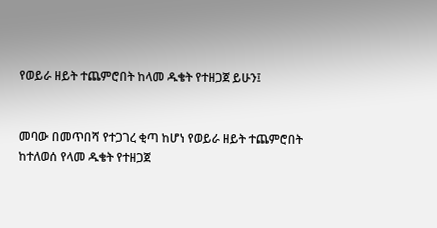የወይራ ዘይት ተጨምሮበት ከላመ ዱቄት የተዘጋጀ ይሁን፤


መባው በመጥበሻ የተጋገረ ቂጣ ከሆነ የወይራ ዘይት ተጨምሮበት ከተለወሰ የላመ ዱቄት የተዘጋጀ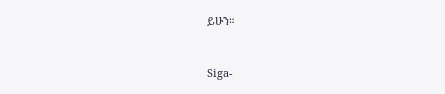ይሁን።


Siga-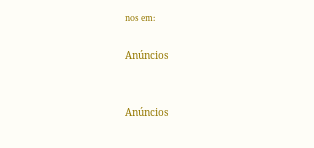nos em:

Anúncios


Anúncios